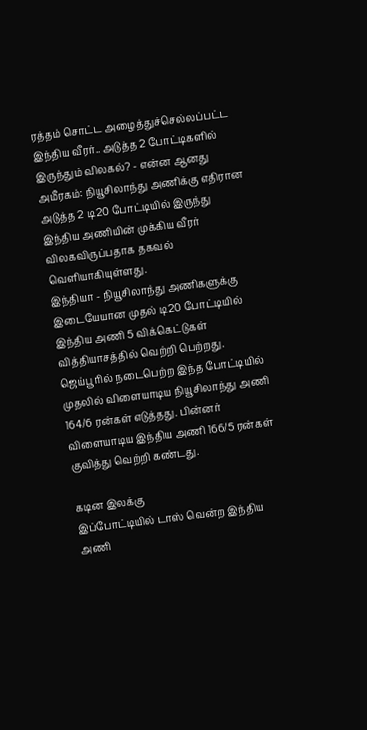ரத்தம் சொட்ட அழைத்துச்செல்லப்பட்ட இந்திய வீரர்.. அடுத்த 2 போட்டிகளில் இருந்தும் விலகல்? - என்ன ஆனது
அமீரகம்: நியூசிலாந்து அணிக்கு எதிரான அடுத்த 2 டி20 போட்டியில் இருந்து இந்திய அணியின் முக்கிய வீரர் விலகவிருப்பதாக தகவல் வெளியாகியுள்ளது.
இந்தியா - நியூசிலாந்து அணிகளுக்கு இடையேயான முதல் டி20 போட்டியில் இந்திய அணி 5 விக்கெட்டுகள் வித்தியாசத்தில் வெற்றி பெற்றது.
ஜெய்பூரில் நடைபெற்ற இந்த போட்டியில் முதலில் விளையாடிய நியூசிலாந்து அணி 164/6 ரன்கள் எடுத்தது. பின்னர் விளையாடிய இந்திய அணி 166/5 ரன்கள் குவித்து வெற்றி கண்டது.

கடின இலக்கு
இப்போட்டியில் டாஸ் வென்ற இந்திய அணி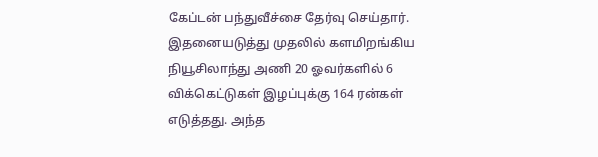கேப்டன் பந்துவீச்சை தேர்வு செய்தார். இதனையடுத்து முதலில் களமிறங்கிய நியூசிலாந்து அணி 20 ஓவர்களில் 6 விக்கெட்டுகள் இழப்புக்கு 164 ரன்கள் எடுத்தது. அந்த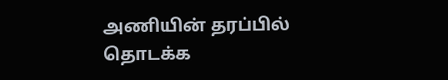அணியின் தரப்பில் தொடக்க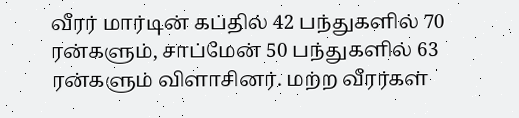வீரர் மார்டின் கப்தில் 42 பந்துகளில் 70 ரன்களும், சாப்மேன் 50 பந்துகளில் 63 ரன்களும் விளாசினர். மற்ற வீரர்கள்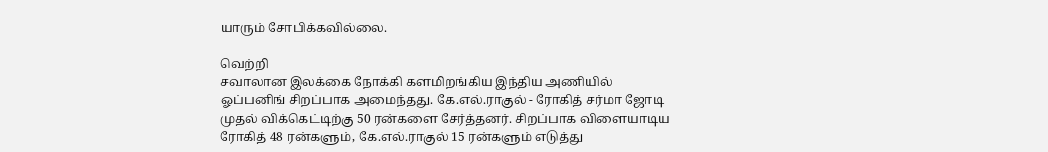யாரும் சோபிக்கவில்லை.

வெற்றி
சவாலான இலக்கை நோக்கி களமிறங்கிய இந்திய அணியில் ஓப்பனிங் சிறப்பாக அமைந்தது. கே.எல்.ராகுல் - ரோகித் சர்மா ஜோடி முதல் விக்கெட்டிற்கு 50 ரன்களை சேர்த்தனர். சிறப்பாக விளையாடிய ரோகித் 48 ரன்களும், கே.எல்.ராகுல் 15 ரன்களும் எடுத்து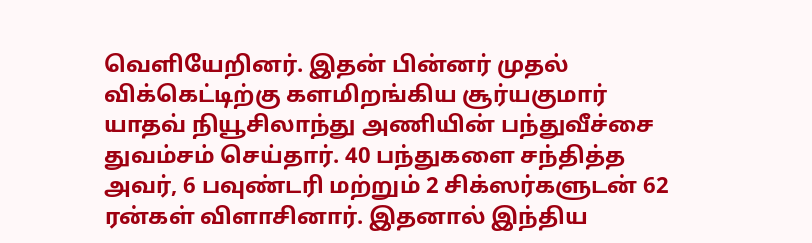வெளியேறினர். இதன் பின்னர் முதல் விக்கெட்டிற்கு களமிறங்கிய சூர்யகுமார் யாதவ் நியூசிலாந்து அணியின் பந்துவீச்சை துவம்சம் செய்தார். 40 பந்துகளை சந்தித்த அவர், 6 பவுண்டரி மற்றும் 2 சிக்ஸர்களுடன் 62 ரன்கள் விளாசினார். இதனால் இந்திய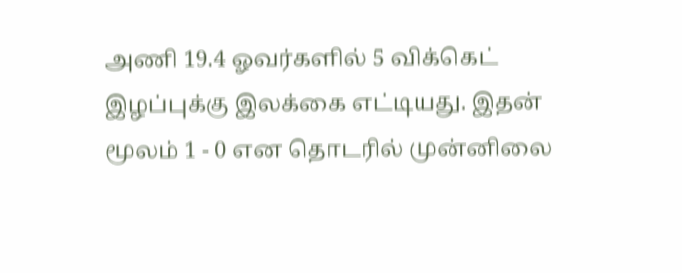அணி 19.4 ஓவர்களில் 5 விக்கெட் இழப்புக்கு இலக்கை எட்டியது. இதன் மூலம் 1 - 0 என தொடரில் முன்னிலை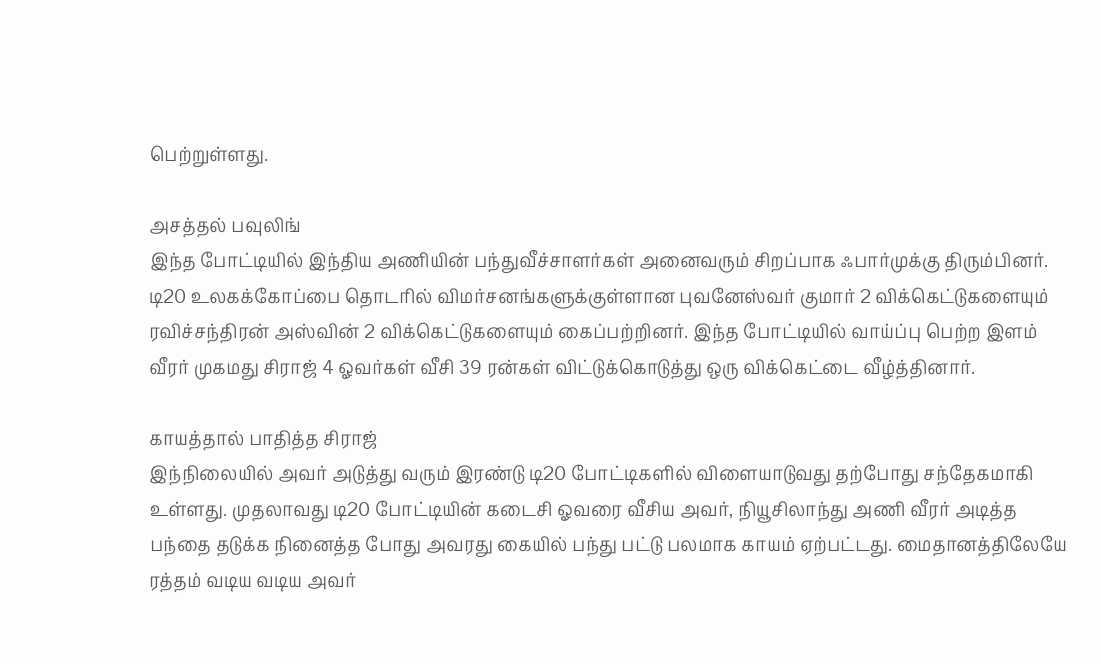பெற்றுள்ளது.

அசத்தல் பவுலிங்
இந்த போட்டியில் இந்திய அணியின் பந்துவீச்சாளர்கள் அனைவரும் சிறப்பாக ஃபார்முக்கு திரும்பினர். டி20 உலகக்கோப்பை தொடரில் விமர்சனங்களுக்குள்ளான புவனேஸ்வர் குமார் 2 விக்கெட்டுகளையும் ரவிச்சந்திரன் அஸ்வின் 2 விக்கெட்டுகளையும் கைப்பற்றினர். இந்த போட்டியில் வாய்ப்பு பெற்ற இளம் வீரர் முகமது சிராஜ் 4 ஓவர்கள் வீசி 39 ரன்கள் விட்டுக்கொடுத்து ஒரு விக்கெட்டை வீழ்த்தினார்.

காயத்தால் பாதித்த சிராஜ்
இந்நிலையில் அவர் அடுத்து வரும் இரண்டு டி20 போட்டிகளில் விளையாடுவது தற்போது சந்தேகமாகி உள்ளது. முதலாவது டி20 போட்டியின் கடைசி ஓவரை வீசிய அவர், நியூசிலாந்து அணி வீரர் அடித்த பந்தை தடுக்க நினைத்த போது அவரது கையில் பந்து பட்டு பலமாக காயம் ஏற்பட்டது. மைதானத்திலேயே ரத்தம் வடிய வடிய அவர்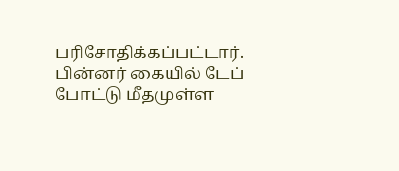பரிசோதிக்கப்பட்டார். பின்னர் கையில் டேப் போட்டு மீதமுள்ள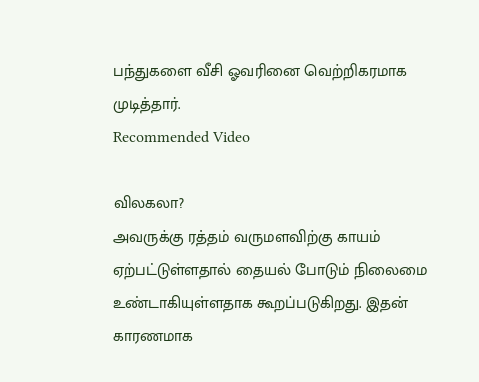பந்துகளை வீசி ஓவரினை வெற்றிகரமாக முடித்தார்.
Recommended Video

விலகலா?
அவருக்கு ரத்தம் வருமளவிற்கு காயம் ஏற்பட்டுள்ளதால் தையல் போடும் நிலைமை உண்டாகியுள்ளதாக கூறப்படுகிறது. இதன் காரணமாக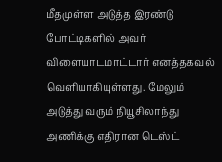மீதமுள்ள அடுத்த இரண்டு போட்டிகளில் அவர் விளையாடமாட்டார் எனத்தகவல் வெளியாகியுள்ளது. மேலும் அடுத்து வரும் நியூசிலாந்து அணிக்கு எதிரான டெஸ்ட்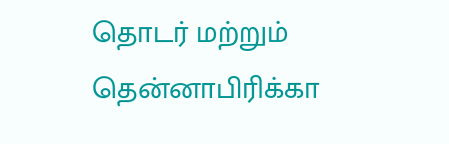தொடர் மற்றும் தென்னாபிரிக்கா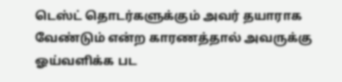டெஸ்ட் தொடர்களுக்கும் அவர் தயாராக வேண்டும் என்ற காரணத்தால் அவருக்கு ஓய்வளிக்க பட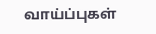வாய்ப்புகள்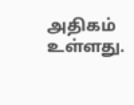அதிகம் உள்ளது.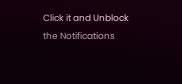Click it and Unblock the Notifications